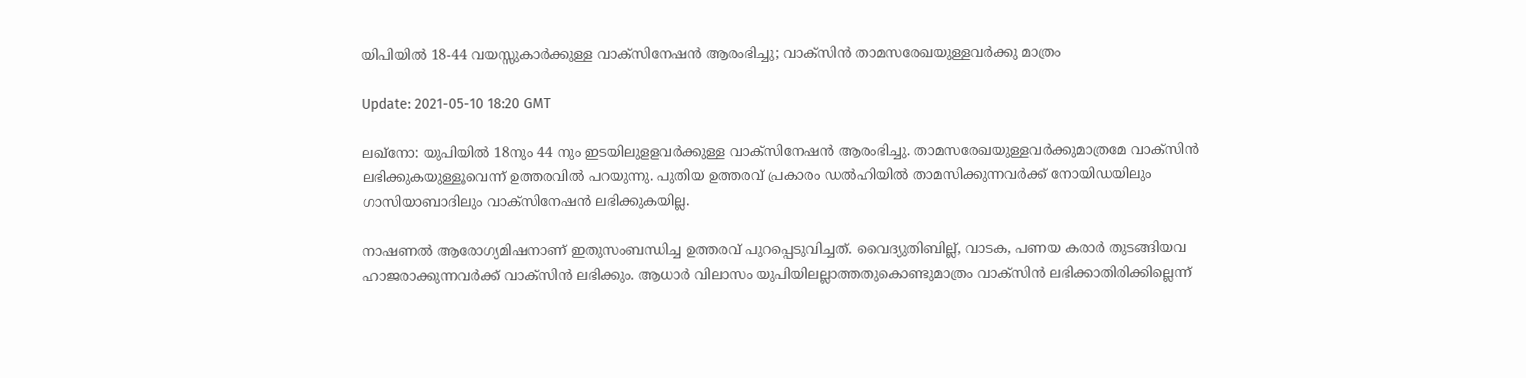യിപിയില്‍ 18-44 വയസ്സുകാര്‍ക്കുള്ള വാക്‌സിനേഷന്‍ ആരംഭിച്ചു; വാക്‌സിന്‍ താമസരേഖയുള്ളവര്‍ക്കു മാത്രം

Update: 2021-05-10 18:20 GMT

ലഖ്‌നോ: യുപിയില്‍ 18നും 44 നും ഇടയിലുളളവര്‍ക്കുള്ള വാക്‌സിനേഷന്‍ ആരംഭിച്ചു. താമസരേഖയുള്ളവര്‍ക്കുമാത്രമേ വാക്‌സിന്‍ ലഭിക്കുകയുള്ളൂവെന്ന് ഉത്തരവില്‍ പറയുന്നു. പുതിയ ഉത്തരവ് പ്രകാരം ഡല്‍ഹിയില്‍ താമസിക്കുന്നവര്‍ക്ക് നോയിഡയിലും ഗാസിയാബാദിലും വാക്‌സിനേഷന്‍ ലഭിക്കുകയില്ല.

നാഷണല്‍ ആരോഗ്യമിഷനാണ് ഇതുസംബന്ധിച്ച ഉത്തരവ് പുറപ്പെടുവിച്ചത്. വൈദ്യുതിബില്ല്, വാടക, പണയ കരാര്‍ തുടങ്ങിയവ ഹാജരാക്കുന്നവര്‍ക്ക് വാക്‌സിന്‍ ലഭിക്കും. ആധാര്‍ വിലാസം യുപിയിലല്ലാത്തതുകൊണ്ടുമാത്രം വാക്‌സിന്‍ ലഭിക്കാതിരിക്കില്ലെന്ന്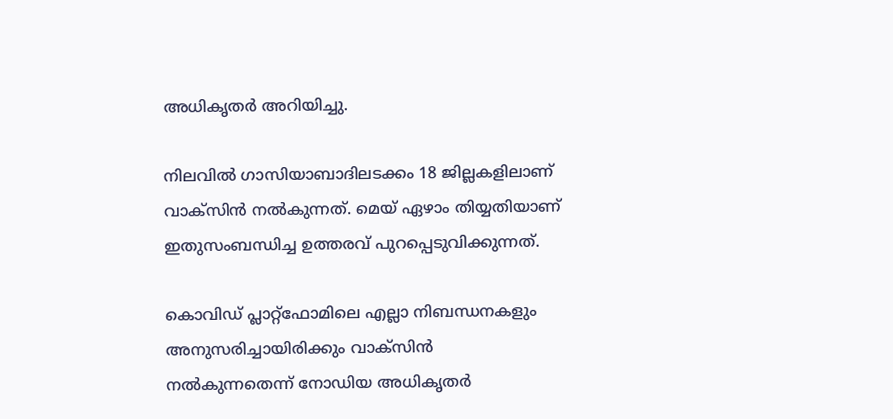അധികൃതര്‍ അറിയിച്ചു.

നിലവില്‍ ഗാസിയാബാദിലടക്കം 18 ജില്ലകളിലാണ് വാക്‌സിന്‍ നല്‍കുന്നത്. മെയ് ഏഴാം തിയ്യതിയാണ് ഇതുസംബന്ധിച്ച ഉത്തരവ് പുറപ്പെടുവിക്കുന്നത്.

കൊവിഡ് പ്ലാറ്റ്‌ഫോമിലെ എല്ലാ നിബന്ധനകളും അനുസരിച്ചായിരിക്കും വാക്‌സിന്‍ നല്‍കുന്നതെന്ന് നോഡിയ അധികൃതര്‍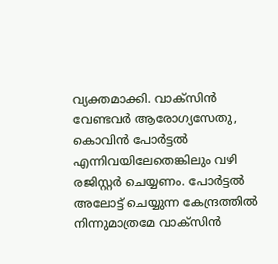വ്യക്തമാക്കി. വാക്‌സിന്‍ വേണ്ടവര്‍ ആരോഗ്യസേതു, കൊവിന്‍ പോര്‍ട്ടല്‍ എന്നിവയിലേതെങ്കിലും വഴി രജിസ്റ്റര്‍ ചെയ്യണം. പോര്‍ട്ടല്‍ അലോട്ട് ചെയ്യുന്ന കേന്ദ്രത്തില്‍ നിന്നുമാത്രമേ വാക്‌സിന്‍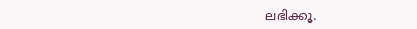ലഭിക്കൂ.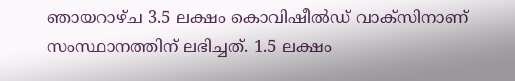ഞായറാഴ്ച 3.5 ലക്ഷം കൊവിഷീല്‍ഡ് വാക്‌സിനാണ് സംസ്ഥാനത്തിന് ലഭിച്ചത്. 1.5 ലക്ഷം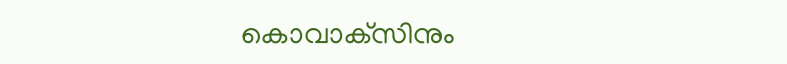കൊവാക്‌സിനും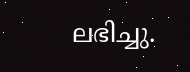ലഭിച്ചു.